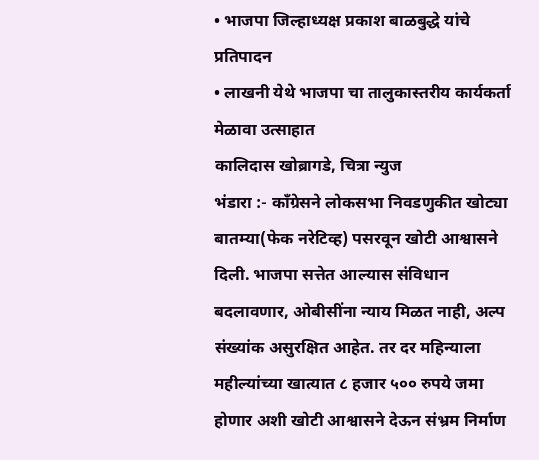• भाजपा जिल्हाध्यक्ष प्रकाश बाळबुद्धे यांचे प्रतिपादन
• लाखनी येथे भाजपा चा तालुकास्तरीय कार्यकर्ता मेळावा उत्साहात
कालिदास खोब्रागडे, चित्रा न्युज
भंडारा :- काँग्रेसने लोकसभा निवडणुकीत खोट्या बातम्या(फेक नरेटिव्ह) पसरवून खोटी आश्वासने दिली. भाजपा सत्तेत आल्यास संविधान बदलावणार, ओबीसींना न्याय मिळत नाही, अल्प संख्यांक असुरक्षित आहेत. तर दर महिन्याला महील्यांच्या खात्यात ८ हजार ५०० रुपये जमा होणार अशी खोटी आश्वासने देऊन संभ्रम निर्माण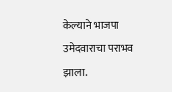केल्याने भाजपा उमेदवाराचा पराभव झाला.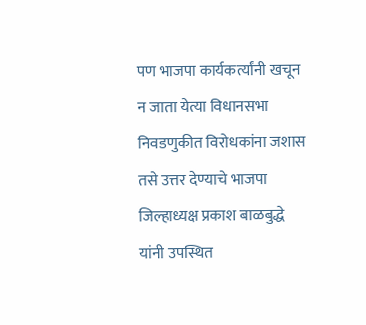पण भाजपा कार्यकर्त्यांनी खचून न जाता येत्या विधानसभा निवडणुकीत विरोधकांना जशास तसे उत्तर देण्याचे भाजपा जिल्हाध्यक्ष प्रकाश बाळबुद्धे यांनी उपस्थित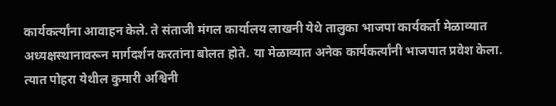कार्यकर्त्यांना आवाहन केले. ते संताजी मंगल कार्यालय लाखनी येथे तालुका भाजपा कार्यकर्ता मेळाव्यात अध्यक्षस्थानावरून मार्गदर्शन करतांना बोलत होते. या मेळाव्यात अनेक कार्यकर्त्यांनी भाजपात प्रवेश केला. त्यात पोहरा येथील कुमारी अश्विनी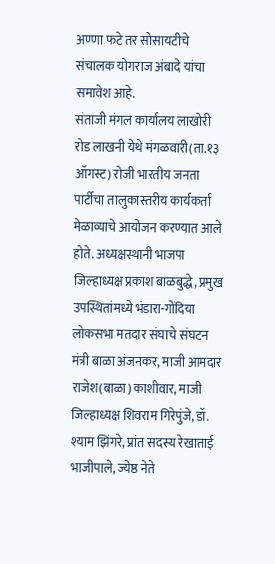अण्णा फटे तर सोसायटीचे संचालक योगराज अंबादे यांचा समावेश आहे.
संताजी मंगल कार्यालय लाखोरी रोड लाखनी येथे मंगळवारी(ता.१३ ऑगस्ट) रोजी भारतीय जनता पार्टीचा तालुकास्तरीय कार्यकर्ता मेळाव्याचे आयोजन करण्यात आले होते. अध्यक्षस्थानी भाजपा जिल्हाध्यक्ष प्रकाश बाळबुद्धे, प्रमुख उपस्थितांमध्ये भंडारा-गोंदिया लोकसभा मतदार संघाचे संघटन मंत्री बाळा अंजनकर, माजी आमदार राजेश(बाळा) काशीवार, माजी जिल्हाध्यक्ष शिवराम गिरेपुंजे, डॉ. श्याम झिंगरे, प्रांत सदस्य रेखाताई भाजीपाले, ज्येष्ठ नेते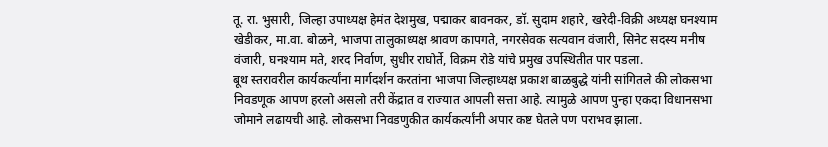तू. रा. भुसारी, जिल्हा उपाध्यक्ष हेमंत देशमुख, पद्माकर बावनकर, डॉ. सुदाम शहारे, खरेदी-विक्री अध्यक्ष घनश्याम खेडीकर, मा.वा. बोळने, भाजपा तालुकाध्यक्ष श्रावण कापगते, नगरसेवक सत्यवान वंजारी, सिनेट सदस्य मनीष वंजारी, घनश्याम मते, शरद निर्वाण, सुधीर राघोर्ते, विक्रम रोडे यांचे प्रमुख उपस्थितीत पार पडला.
बूथ स्तरावरील कार्यकर्त्यांना मार्गदर्शन करतांना भाजपा जिल्हाध्यक्ष प्रकाश बाळबुद्धे यांनी सांगितले की लोकसभा निवडणूक आपण हरलो असलो तरी केंद्रात व राज्यात आपली सत्ता आहे. त्यामुळे आपण पुन्हा एकदा विधानसभा जोमाने लढायची आहे. लोकसभा निवडणुकीत कार्यकर्त्यांनी अपार कष्ट घेतले पण पराभव झाला.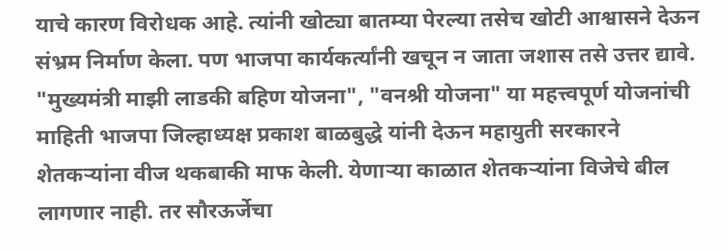याचे कारण विरोधक आहे. त्यांनी खोट्या बातम्या पेरल्या तसेच खोटी आश्वासने देऊन संभ्रम निर्माण केला. पण भाजपा कार्यकर्त्यांनी खचून न जाता जशास तसे उत्तर द्यावे. "मुख्यमंत्री माझी लाडकी बहिण योजना", "वनश्री योजना" या महत्त्वपूर्ण योजनांची माहिती भाजपा जिल्हाध्यक्ष प्रकाश बाळबुद्धे यांनी देऊन महायुती सरकारने शेतकऱ्यांना वीज थकबाकी माफ केली. येणाऱ्या काळात शेतकऱ्यांना विजेचे बील लागणार नाही. तर सौरऊर्जेचा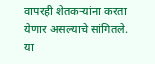वापरही शेतकऱ्यांना करता येणार असल्याचे सांगितले. या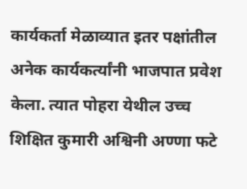कार्यकर्ता मेळाव्यात इतर पक्षांतील अनेक कार्यकर्त्यांनी भाजपात प्रवेश केला. त्यात पोहरा येथील उच्च शिक्षित कुमारी अश्विनी अण्णा फटे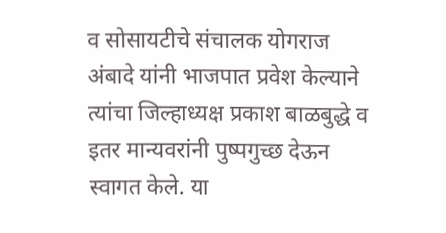व सोसायटीचे संचालक योगराज अंबादे यांनी भाजपात प्रवेश केल्याने त्यांचा जिल्हाध्यक्ष प्रकाश बाळबुद्धे व इतर मान्यवरांनी पुष्पगुच्छ देऊन स्वागत केले. या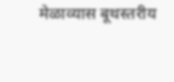मेळाव्यास बूथस्तरीय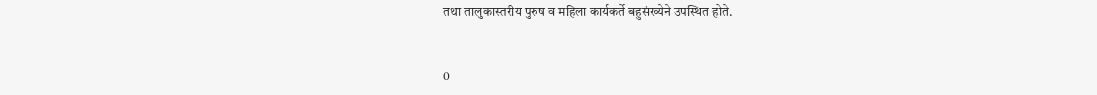तथा तालुकास्तरीय पुरुष व महिला कार्यकर्ते बहुसंख्येने उपस्थित होते.


0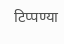टिप्पण्या